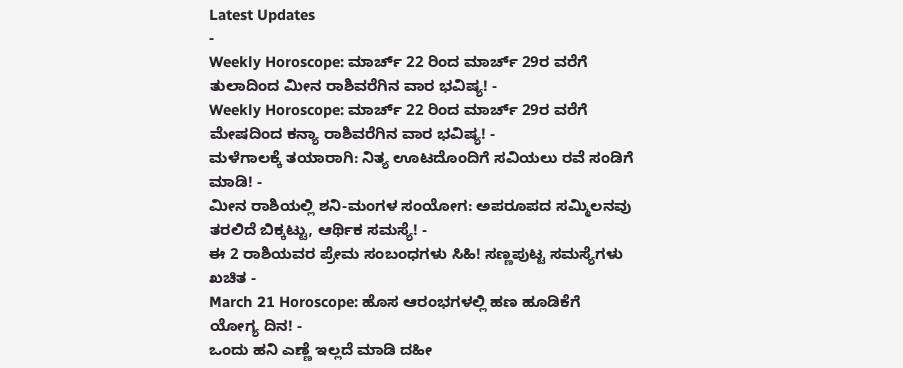Latest Updates
-
Weekly Horoscope: ಮಾರ್ಚ್ 22 ರಿಂದ ಮಾರ್ಚ್ 29ರ ವರೆಗೆ ತುಲಾದಿಂದ ಮೀನ ರಾಶಿವರೆಗಿನ ವಾರ ಭವಿಷ್ಯ! -
Weekly Horoscope: ಮಾರ್ಚ್ 22 ರಿಂದ ಮಾರ್ಚ್ 29ರ ವರೆಗೆ ಮೇಷದಿಂದ ಕನ್ಯಾ ರಾಶಿವರೆಗಿನ ವಾರ ಭವಿಷ್ಯ! -
ಮಳೆಗಾಲಕ್ಕೆ ತಯಾರಾಗಿ: ನಿತ್ಯ ಊಟದೊಂದಿಗೆ ಸವಿಯಲು ರವೆ ಸಂಡಿಗೆ ಮಾಡಿ! -
ಮೀನ ರಾಶಿಯಲ್ಲಿ ಶನಿ-ಮಂಗಳ ಸಂಯೋಗ: ಅಪರೂಪದ ಸಮ್ಮಿಲನವು ತರಲಿದೆ ಬಿಕ್ಕಟ್ಟು, ಆರ್ಥಿಕ ಸಮಸ್ಯೆ! -
ಈ 2 ರಾಶಿಯವರ ಪ್ರೇಮ ಸಂಬಂಧಗಳು ಸಿಹಿ! ಸಣ್ಣಪುಟ್ಟ ಸಮಸ್ಯೆಗಳು ಖಚಿತ -
March 21 Horoscope: ಹೊಸ ಆರಂಭಗಳಲ್ಲಿ ಹಣ ಹೂಡಿಕೆಗೆ ಯೋಗ್ಯ ದಿನ! -
ಒಂದು ಹನಿ ಎಣ್ಣೆ ಇಲ್ಲದೆ ಮಾಡಿ ದಹೀ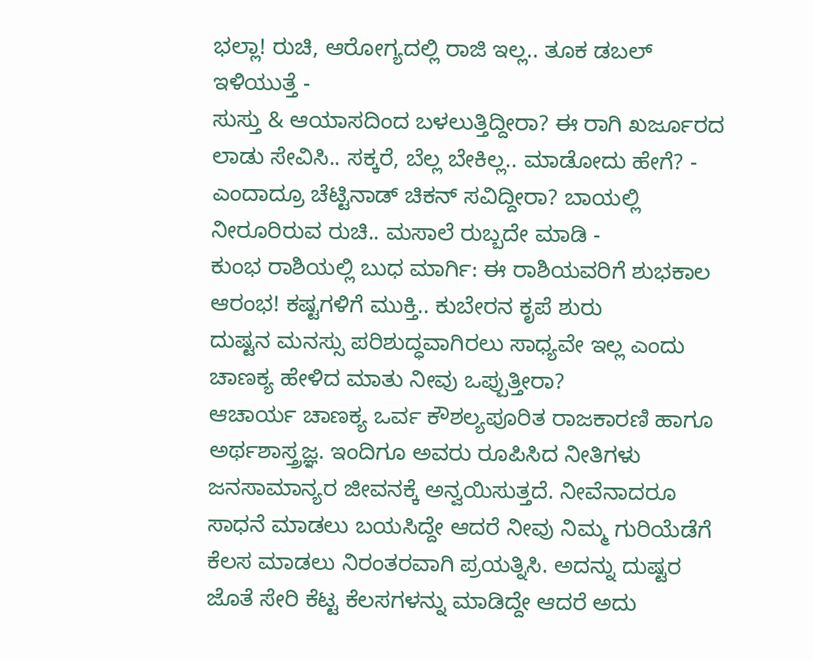ಭಲ್ಲಾ! ರುಚಿ, ಆರೋಗ್ಯದಲ್ಲಿ ರಾಜಿ ಇಲ್ಲ.. ತೂಕ ಡಬಲ್ ಇಳಿಯುತ್ತೆ -
ಸುಸ್ತು & ಆಯಾಸದಿಂದ ಬಳಲುತ್ತಿದ್ದೀರಾ? ಈ ರಾಗಿ ಖರ್ಜೂರದ ಲಾಡು ಸೇವಿಸಿ.. ಸಕ್ಕರೆ, ಬೆಲ್ಲ ಬೇಕಿಲ್ಲ.. ಮಾಡೋದು ಹೇಗೆ? -
ಎಂದಾದ್ರೂ ಚೆಟ್ಟಿನಾಡ್ ಚಿಕನ್ ಸವಿದ್ದೀರಾ? ಬಾಯಲ್ಲಿ ನೀರೂರಿರುವ ರುಚಿ.. ಮಸಾಲೆ ರುಬ್ಬದೇ ಮಾಡಿ -
ಕುಂಭ ರಾಶಿಯಲ್ಲಿ ಬುಧ ಮಾರ್ಗಿ: ಈ ರಾಶಿಯವರಿಗೆ ಶುಭಕಾಲ ಆರಂಭ! ಕಷ್ಟಗಳಿಗೆ ಮುಕ್ತಿ.. ಕುಬೇರನ ಕೃಪೆ ಶುರು
ದುಷ್ಟನ ಮನಸ್ಸು ಪರಿಶುದ್ಧವಾಗಿರಲು ಸಾಧ್ಯವೇ ಇಲ್ಲ ಎಂದು ಚಾಣಕ್ಯ ಹೇಳಿದ ಮಾತು ನೀವು ಒಪ್ಪುತ್ತೀರಾ?
ಆಚಾರ್ಯ ಚಾಣಕ್ಯ ಒರ್ವ ಕೌಶಲ್ಯಪೂರಿತ ರಾಜಕಾರಣಿ ಹಾಗೂ ಅರ್ಥಶಾಸ್ತ್ರಜ್ಞ. ಇಂದಿಗೂ ಅವರು ರೂಪಿಸಿದ ನೀತಿಗಳು ಜನಸಾಮಾನ್ಯರ ಜೀವನಕ್ಕೆ ಅನ್ವಯಿಸುತ್ತದೆ. ನೀವೆನಾದರೂ ಸಾಧನೆ ಮಾಡಲು ಬಯಸಿದ್ದೇ ಆದರೆ ನೀವು ನಿಮ್ಮ ಗುರಿಯೆಡೆಗೆ ಕೆಲಸ ಮಾಡಲು ನಿರಂತರವಾಗಿ ಪ್ರಯತ್ನಿಸಿ. ಅದನ್ನು ದುಷ್ಟರ ಜೊತೆ ಸೇರಿ ಕೆಟ್ಟ ಕೆಲಸಗಳನ್ನು ಮಾಡಿದ್ದೇ ಆದರೆ ಅದು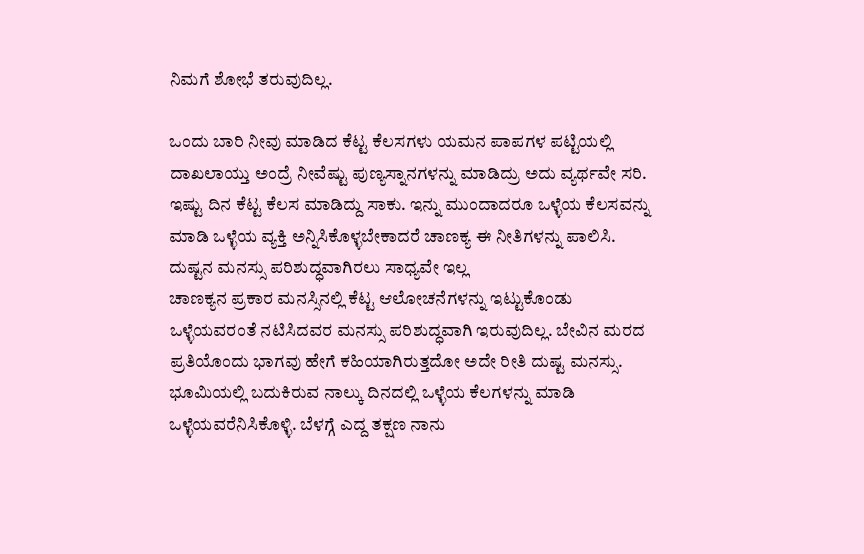ನಿಮಗೆ ಶೋಭೆ ತರುವುದಿಲ್ಲ.

ಒಂದು ಬಾರಿ ನೀವು ಮಾಡಿದ ಕೆಟ್ಟ ಕೆಲಸಗಳು ಯಮನ ಪಾಪಗಳ ಪಟ್ಟಿಯಲ್ಲಿ ದಾಖಲಾಯ್ತು ಅಂದ್ರೆ ನೀವೆಷ್ಟು ಪುಣ್ಯಸ್ನಾನಗಳನ್ನು ಮಾಡಿದ್ರು ಅದು ವ್ಯರ್ಥವೇ ಸರಿ. ಇಷ್ಟು ದಿನ ಕೆಟ್ಟ ಕೆಲಸ ಮಾಡಿದ್ದು ಸಾಕು. ಇನ್ನು ಮುಂದಾದರೂ ಒಳ್ಳೆಯ ಕೆಲಸವನ್ನು ಮಾಡಿ ಒಳ್ಳೆಯ ವ್ಯಕ್ತಿ ಅನ್ನಿಸಿಕೊಳ್ಳಬೇಕಾದರೆ ಚಾಣಕ್ಯ ಈ ನೀತಿಗಳನ್ನು ಪಾಲಿಸಿ.
ದುಷ್ಟನ ಮನಸ್ಸು ಪರಿಶುದ್ಧವಾಗಿರಲು ಸಾಧ್ಯವೇ ಇಲ್ಲ
ಚಾಣಕ್ಯನ ಪ್ರಕಾರ ಮನಸ್ಸಿನಲ್ಲಿ ಕೆಟ್ಟ ಆಲೋಚನೆಗಳನ್ನು ಇಟ್ಟುಕೊಂಡು ಒಳ್ಳೆಯವರಂತೆ ನಟಿಸಿದವರ ಮನಸ್ಸು ಪರಿಶುದ್ಧವಾಗಿ ಇರುವುದಿಲ್ಲ. ಬೇವಿನ ಮರದ ಪ್ರತಿಯೊಂದು ಭಾಗವು ಹೇಗೆ ಕಹಿಯಾಗಿರುತ್ತದೋ ಅದೇ ರೀತಿ ದುಷ್ಟ ಮನಸ್ಸು. ಭೂಮಿಯಲ್ಲಿ ಬದುಕಿರುವ ನಾಲ್ಕು ದಿನದಲ್ಲಿ ಒಳ್ಳೆಯ ಕೆಲಗಳನ್ನು ಮಾಡಿ ಒಳ್ಳೆಯವರೆನಿಸಿಕೊಳ್ಳಿ. ಬೆಳಗ್ಗೆ ಎದ್ದ ತಕ್ಷಣ ನಾನು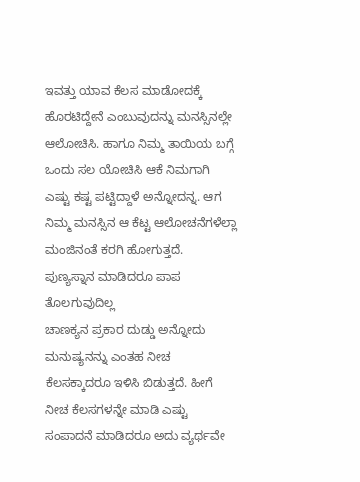ಇವತ್ತು ಯಾವ ಕೆಲಸ ಮಾಡೋದಕ್ಕೆ ಹೊರಟಿದ್ದೇನೆ ಎಂಬುವುದನ್ನು ಮನಸ್ಸಿನಲ್ಲೇ ಆಲೋಚಿಸಿ. ಹಾಗೂ ನಿಮ್ಮ ತಾಯಿಯ ಬಗ್ಗೆ ಒಂದು ಸಲ ಯೋಚಿಸಿ ಆಕೆ ನಿಮಗಾಗಿ ಎಷ್ಟು ಕಷ್ಟ ಪಟ್ಟಿದ್ದಾಳೆ ಅನ್ನೋದನ್ನ. ಆಗ ನಿಮ್ಮ ಮನಸ್ಸಿನ ಆ ಕೆಟ್ಟ ಆಲೋಚನೆಗಳೆಲ್ಲಾ ಮಂಜಿನಂತೆ ಕರಗಿ ಹೋಗುತ್ತದೆ.
ಪುಣ್ಯಸ್ನಾನ ಮಾಡಿದರೂ ಪಾಪ ತೊಲಗುವುದಿಲ್ಲ
ಚಾಣಕ್ಯನ ಪ್ರಕಾರ ದುಡ್ಡು ಅನ್ನೋದು ಮನುಷ್ಯನನ್ನು ಎಂತಹ ನೀಚ ಕೆಲಸಕ್ಕಾದರೂ ಇಳಿಸಿ ಬಿಡುತ್ತದೆ. ಹೀಗೆ ನೀಚ ಕೆಲಸಗಳನ್ನೇ ಮಾಡಿ ಎಷ್ಟು ಸಂಪಾದನೆ ಮಾಡಿದರೂ ಅದು ವ್ಯರ್ಥವೇ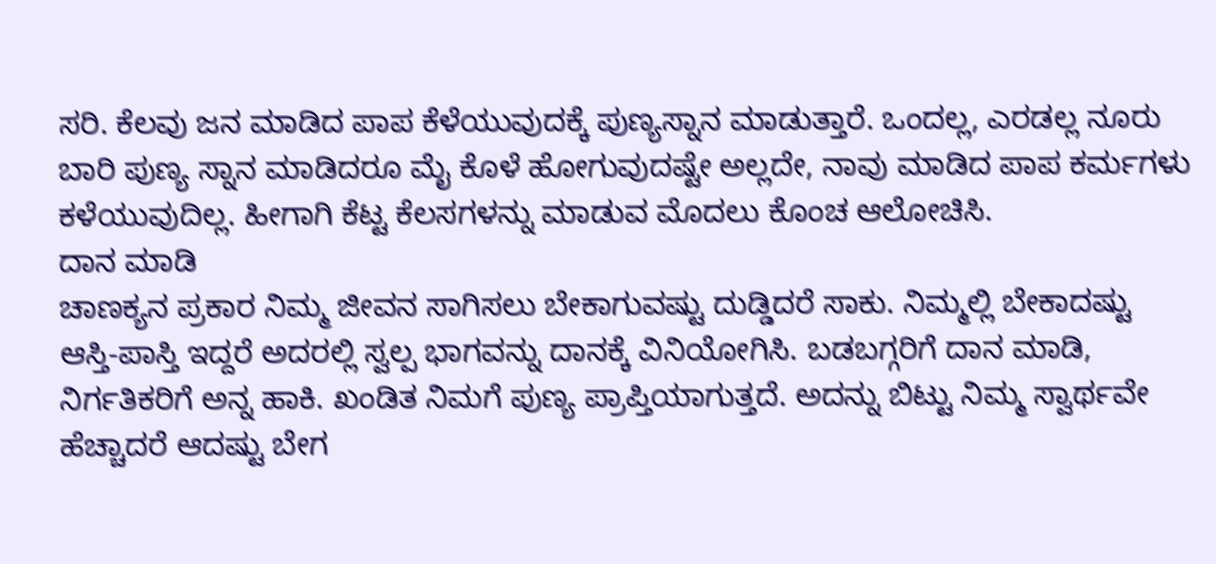ಸರಿ. ಕೆಲವು ಜನ ಮಾಡಿದ ಪಾಪ ಕೆಳೆಯುವುದಕ್ಕೆ ಪುಣ್ಯಸ್ನಾನ ಮಾಡುತ್ತಾರೆ. ಒಂದಲ್ಲ, ಎರಡಲ್ಲ ನೂರು ಬಾರಿ ಪುಣ್ಯ ಸ್ನಾನ ಮಾಡಿದರೂ ಮೈ ಕೊಳೆ ಹೋಗುವುದಷ್ಟೇ ಅಲ್ಲದೇ, ನಾವು ಮಾಡಿದ ಪಾಪ ಕರ್ಮಗಳು ಕಳೆಯುವುದಿಲ್ಲ. ಹೀಗಾಗಿ ಕೆಟ್ಟ ಕೆಲಸಗಳನ್ನು ಮಾಡುವ ಮೊದಲು ಕೊಂಚ ಆಲೋಚಿಸಿ.
ದಾನ ಮಾಡಿ
ಚಾಣಕ್ಯನ ಪ್ರಕಾರ ನಿಮ್ಮ ಜೀವನ ಸಾಗಿಸಲು ಬೇಕಾಗುವಷ್ಟು ದುಡ್ಡಿದರೆ ಸಾಕು. ನಿಮ್ಮಲ್ಲಿ ಬೇಕಾದಷ್ಟು ಆಸ್ತಿ-ಪಾಸ್ತಿ ಇದ್ದರೆ ಅದರಲ್ಲಿ ಸ್ವಲ್ಪ ಭಾಗವನ್ನು ದಾನಕ್ಕೆ ವಿನಿಯೋಗಿಸಿ. ಬಡಬಗ್ಗರಿಗೆ ದಾನ ಮಾಡಿ, ನಿರ್ಗತಿಕರಿಗೆ ಅನ್ನ ಹಾಕಿ. ಖಂಡಿತ ನಿಮಗೆ ಪುಣ್ಯ ಪ್ರಾಪ್ತಿಯಾಗುತ್ತದೆ. ಅದನ್ನು ಬಿಟ್ಟು ನಿಮ್ಮ ಸ್ವಾರ್ಥವೇ ಹೆಚ್ಚಾದರೆ ಆದಷ್ಟು ಬೇಗ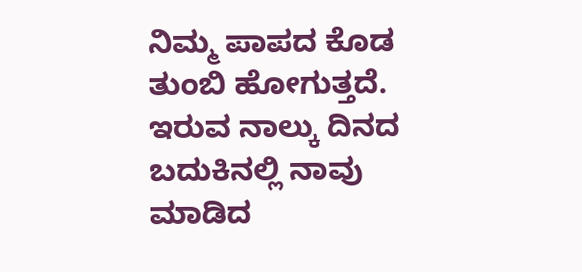ನಿಮ್ಮ ಪಾಪದ ಕೊಡ ತುಂಬಿ ಹೋಗುತ್ತದೆ.
ಇರುವ ನಾಲ್ಕು ದಿನದ ಬದುಕಿನಲ್ಲಿ ನಾವು ಮಾಡಿದ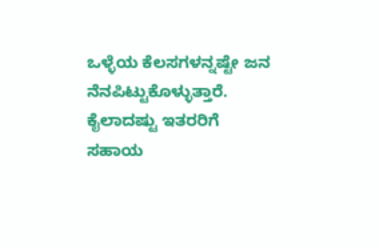ಒಳ್ಳೆಯ ಕೆಲಸಗಳನ್ನಷ್ಟೇ ಜನ ನೆನಪಿಟ್ಟುಕೊಳ್ಳುತ್ತಾರೆ. ಕೈಲಾದಷ್ಟು ಇತರರಿಗೆ ಸಹಾಯ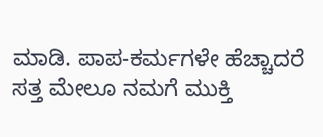ಮಾಡಿ. ಪಾಪ-ಕರ್ಮಗಳೇ ಹೆಚ್ಚಾದರೆ ಸತ್ತ ಮೇಲೂ ನಮಗೆ ಮುಕ್ತಿ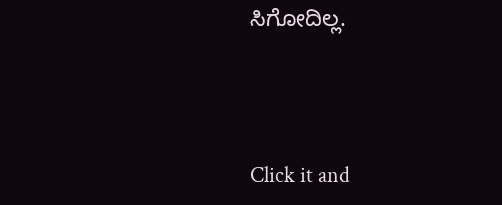ಸಿಗೋದಿಲ್ಲ.



Click it and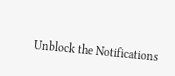Unblock the Notifications